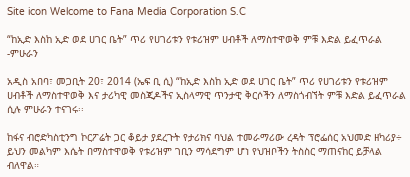Site icon Welcome to Fana Media Corporation S.C

“ከኢድ እስከ ኢድ ወደ ሀገር ቤት” ጥሪ የሀገሪቱን የቱሪዝም ሀብቶች ለማስተዋወቅ ምቹ እድል ይፈጥራል -ምሁራን

አዲስ አበባ፣ መጋቢት 20፣ 2014 (ኤፍ ቢ ሲ) “ከኢድ እስከ ኢድ ወደ ሀገር ቤት” ጥሪ የሀገሪቱን የቱሪዝም ሀብቶች ለማስተዋወቅ እና ታሪካዊ መስጂዶችና ኢስላማዊ ጥንታዊ ቅርሶችን ለማስጎብኘት ምቹ እድል ይፈጥራል ሲሉ ምሁራን ተናገሩ፡፡

ከፋና ብሮድካስቲንግ ኮርፖሬት ጋር ቆይታ ያደረጉት የታሪክና ባህል ተመራማሪው ረዳት ፕሮፌሰር አህመድ ዘካሪያ÷ ይህን መልካም እሴት በማስተዋወቅ የቱሪዝም ገቢን ማሳደግም ሆነ የህዝቦችን ትስስር ማጠናከር ይቻላል ብለዋል።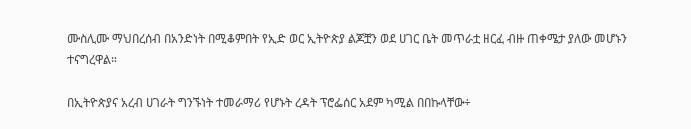ሙስሊሙ ማህበረሰብ በአንድነት በሚቆምበት የኢድ ወር ኢትዮጵያ ልጆቿን ወደ ሀገር ቤት መጥራቷ ዘርፈ ብዙ ጠቀሜታ ያለው መሆኑን ተናግረዋል።

በኢትዮጵያና አረብ ሀገራት ግንኙነት ተመራማሪ የሆኑት ረዳት ፕሮፌሰር አደም ካሚል በበኩላቸው÷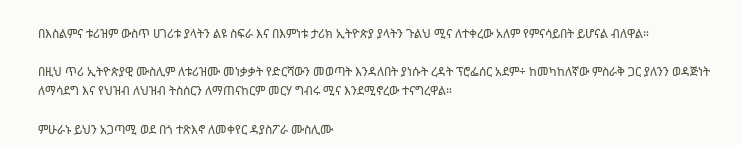በእስልምና ቱሪዝም ውስጥ ሀገሪቱ ያላትን ልዩ ስፍራ እና በእምነቱ ታሪክ ኢትዮጵያ ያላትን ጉልህ ሚና ለተቀረው አለም የምናሳይበት ይሆናል ብለዋል።

በዚህ ጥሪ ኢትዮጵያዊ ሙስሊም ለቱሪዝሙ መነቃቃት የድርሻውን መወጣት እንዳለበት ያነሱት ረዳት ፕሮፌሰር አደም÷ ከመካከለኛው ምስራቅ ጋር ያለንን ወዳጅነት ለማሳደግ እና የህዝብ ለህዝብ ትስሰርን ለማጠናከርም መርሃ ግብሩ ሚና እንደሚኖረው ተናግረዋል።

ምሁራኑ ይህን አጋጣሚ ወደ በጎ ተጽእኖ ለመቀየር ዳያስፖራ ሙስሊሙ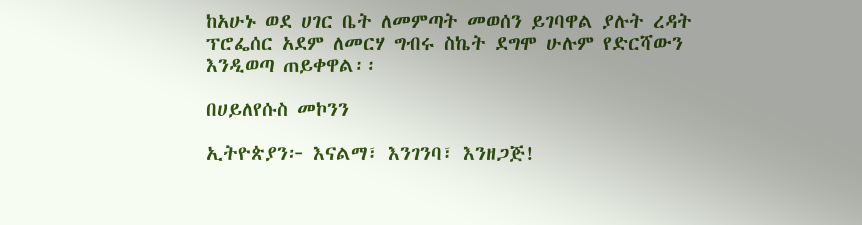ከአሁኑ ወደ ሀገር ቤት ለመምጣት መወሰን ይገባዋል ያሉት ረዳት ፕሮፌሰር አደም ለመርሃ ግብሩ ስኬት ደግሞ ሁሉም የድርሻውን እንዲወጣ ጠይቀዋል፡፡

በሀይለየሱስ መኮንን

ኢትዮጵያን፦ እናልማ፣ እንገንባ፣ እንዘጋጅ!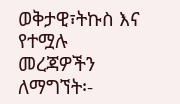ወቅታዊ፣ትኩስ እና የተሟሉ መረጃዎችን ለማግኘት፡-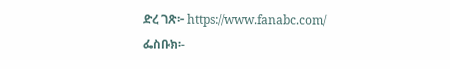ድረ ገጽ፦ https://www.fanabc.com/
ፌስቡክ፡-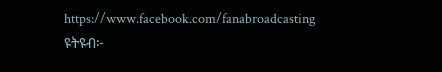https://www.facebook.com/fanabroadcasting
ዩትዩብ፦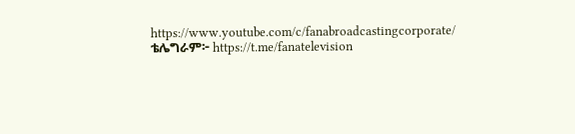https://www.youtube.com/c/fanabroadcastingcorporate/
ቴሌግራም፦ https://t.me/fanatelevision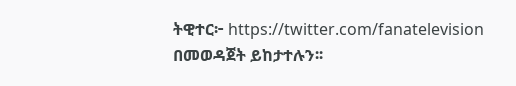ትዊተር፦ https://twitter.com/fanatelevision በመወዳጀት ይከታተሉን፡፡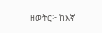ዘወትር፦ ከእኛ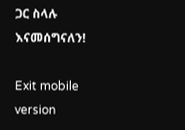ጋር ስላሉ እናመሰግናለን!

Exit mobile version